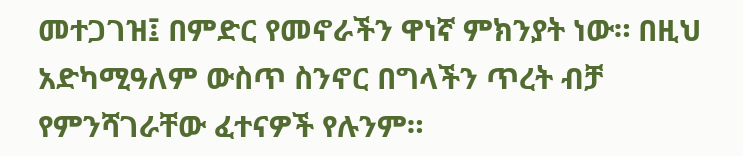መተጋገዝ፤ በምድር የመኖራችን ዋነኛ ምክንያት ነው። በዚህ አድካሚዓለም ውስጥ ስንኖር በግላችን ጥረት ብቻ የምንሻገራቸው ፈተናዎች የሉንም።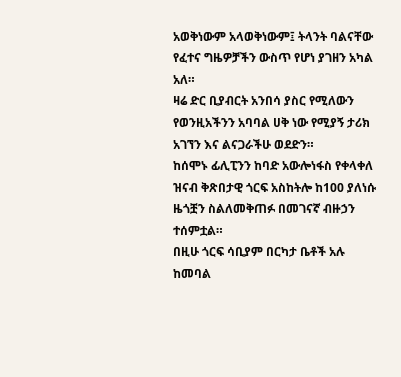አወቅነውም አላወቅነውም፤ ትላንት ባልናቸው የፈተና ግዜዎቻችን ውስጥ የሆነ ያገዘን አካል አለ።
ዛሬ ድር ቢያብርት አንበሳ ያስር የሚለውን የወንዚአችንን አባባል ሀቅ ነው የሚያኝ ታሪክ አገኘን እና ልናጋራችሁ ወደድን።
ከሰሞኑ ፊሊፒንን ከባድ አውሎነፋስ የቀላቀለ ዝናብ ቅጽበታዊ ጎርፍ አስከትሎ ከ100 ያለነሱ ዜጎቿን ስልለመቅጠፉ በመገናኛ ብዙኃን ተሰምቷል።
በዚሁ ጎርፍ ሳቢያም በርካታ ቤቶች አሉ ከመባል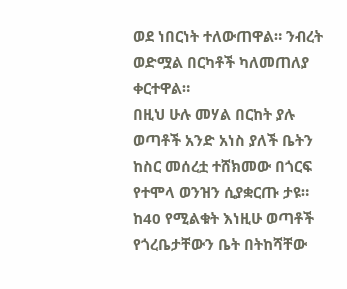ወደ ነበርነት ተለውጠዋል። ንብረት ወድሟል በርካቶች ካለመጠለያ ቀርተዋል።
በዚህ ሁሉ መሃል በርከት ያሉ ወጣቶች አንድ አነስ ያለች ቤትን ከስር መሰረቷ ተሸክመው በጎርፍ የተሞላ ወንዝን ሲያቋርጡ ታዩ።
ከ40 የሚልቁት እነዚሁ ወጣቶች የጎረቤታቸውን ቤት በትከሻቸው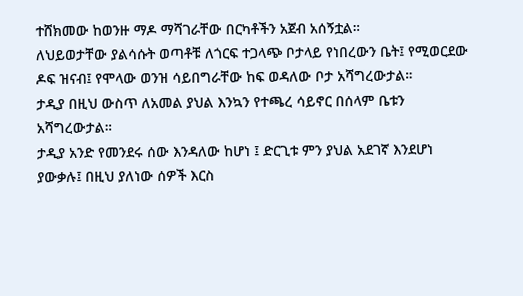ተሸክመው ከወንዙ ማዶ ማሻገራቸው በርካቶችን አጀብ አሰኝቷል።
ለህይወታቸው ያልሳሱት ወጣቶቹ ለጎርፍ ተጋላጭ ቦታላይ የነበረውን ቤት፤ የሚወርደው ዶፍ ዝናብ፤ የሞላው ወንዝ ሳይበግራቸው ከፍ ወዳለው ቦታ አሻግረውታል።
ታዲያ በዚህ ውስጥ ለአመል ያህል እንኳን የተጫረ ሳይኖር በሰላም ቤቱን አሻግረውታል።
ታዲያ አንድ የመንደሩ ሰው እንዳለው ከሆነ ፤ ድርጊቱ ምን ያህል አደገኛ እንደሆነ ያውቃሉ፤ በዚህ ያለነው ሰዎች እርስ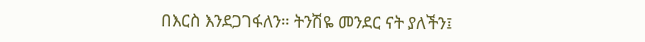በእርስ እንደጋገፋለን። ትንሽዬ መንደር ናት ያለችን፤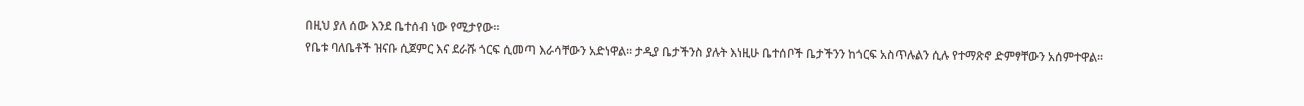በዚህ ያለ ሰው እንደ ቤተሰብ ነው የሚታየው።
የቤቱ ባለቤቶች ዝናቡ ሲጀምር እና ደራሹ ጎርፍ ሲመጣ እራሳቸውን አድነዋል። ታዲያ ቤታችንስ ያሉት እነዚሁ ቤተሰቦች ቤታችንን ከጎርፍ አስጥሉልን ሲሉ የተማጽኖ ድምፃቸውን አሰምተዋል።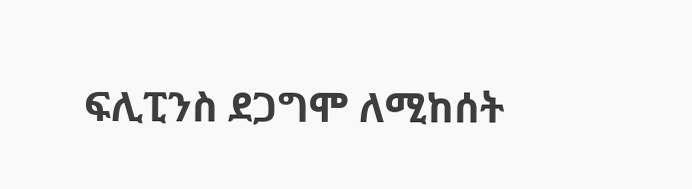ፍሊፒንስ ደጋግሞ ለሚከሰት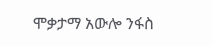ሞቃታማ አውሎ ንፋስ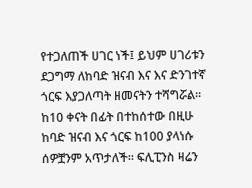የተጋለጠች ሀገር ነች፤ ይህም ሀገሪቱን ደጋግማ ለከባድ ዝናብ እና እና ድንገተኛ ጎርፍ እያጋለጣት ዘመናትን ተሻግሯል።
ከ10 ቀናት በፊት በተከሰተው በዚሁ ከባድ ዝናብ እና ጎርፍ ከ100 ያላነሱ ሰዎቿንም አጥታለች። ፍሊፒንስ ዛሬን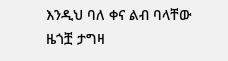እንዲህ ባለ ቀና ልብ ባላቸው ዜጎቿ ታግዛ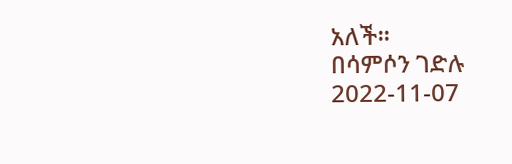አለች።
በሳምሶን ገድሉ
2022-11-07